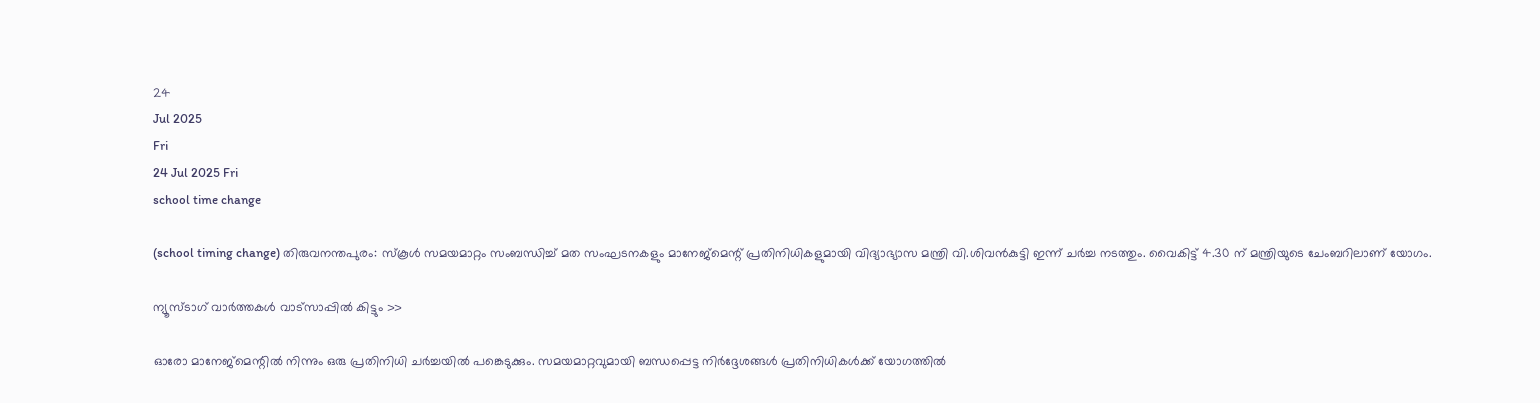24
Jul 2025
Fri
24 Jul 2025 Fri
school time change

(school timing change) തിരുവനന്തപുരം: സ്‌കൂള്‍ സമയമാറ്റം സംബന്ധിച്ച് മത സംഘടനകളും മാനേജ്‌മെന്റ് പ്രതിനിധികളുമായി വിദ്യാഭ്യാസ മന്ത്രി വി.ശിവന്‍കുട്ടി ഇന്ന് ചര്‍ച്ച നടത്തും. വൈകിട്ട് 4.30 ന് മന്ത്രിയുടെ ചേംബറിലാണ് യോഗം.

ന്യൂസ്ടാഗ് വാര്‍ത്തകള്‍ വാട്‌സാപ്പില്‍ കിട്ടും >>

ഓരോ മാനേജ്‌മെന്റില്‍ നിന്നും ഒരു പ്രതിനിധി ചര്‍ച്ചയില്‍ പങ്കെടുക്കും. സമയമാറ്റവുമായി ബന്ധപ്പെട്ട നിര്‍ദ്ദേശങ്ങള്‍ പ്രതിനിധികള്‍ക്ക് യോഗത്തില്‍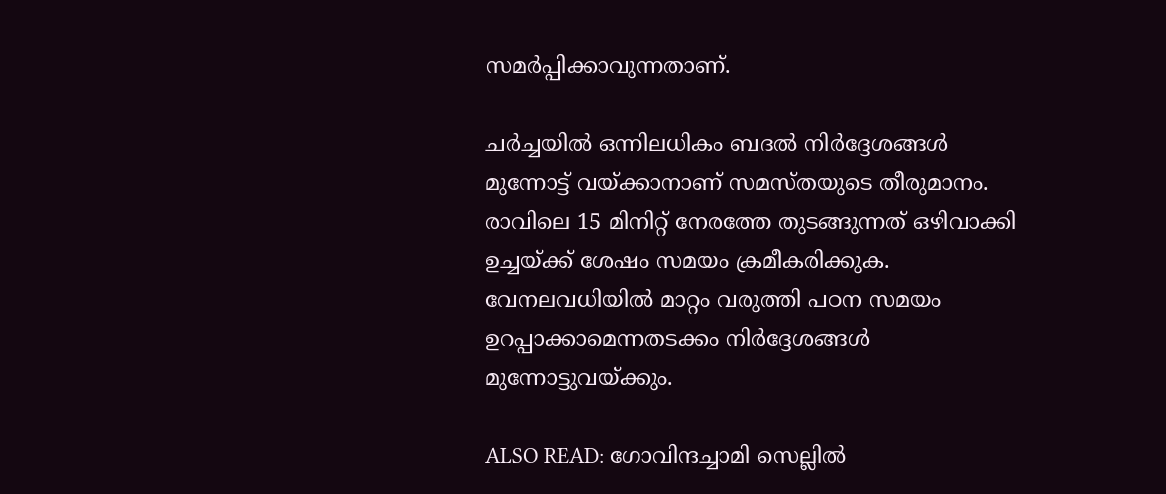സമര്‍പ്പിക്കാവുന്നതാണ്.

ചര്‍ച്ചയില്‍ ഒന്നിലധികം ബദല്‍ നിര്‍ദ്ദേശങ്ങള്‍ മുന്നോട്ട് വയ്ക്കാനാണ് സമസ്തയുടെ തീരുമാനം. രാവിലെ 15 മിനിറ്റ് നേരത്തേ തുടങ്ങുന്നത് ഒഴിവാക്കി ഉച്ചയ്ക്ക് ശേഷം സമയം ക്രമീകരിക്കുക. വേനലവധിയില്‍ മാറ്റം വരുത്തി പഠന സമയം ഉറപ്പാക്കാമെന്നതടക്കം നിര്‍ദ്ദേശങ്ങള്‍ മുന്നോട്ടുവയ്ക്കും.

ALSO READ: ഗോവിന്ദച്ചാമി സെല്ലില്‍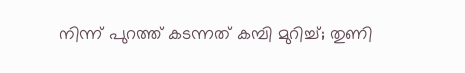നിന്ന് പുറത്ത് കടന്നത് കമ്പി മുറിച്ച്; തുണി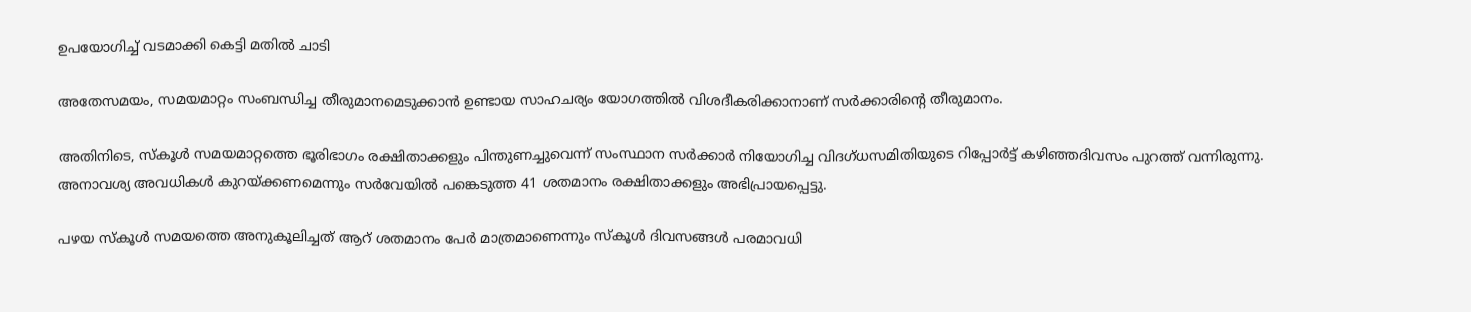ഉപയോഗിച്ച് വടമാക്കി കെട്ടി മതില്‍ ചാടി

അതേസമയം, സമയമാറ്റം സംബന്ധിച്ച തീരുമാനമെടുക്കാന്‍ ഉണ്ടായ സാഹചര്യം യോഗത്തില്‍ വിശദീകരിക്കാനാണ് സര്‍ക്കാരിന്റെ തീരുമാനം.

അതിനിടെ, സ്‌കൂള്‍ സമയമാറ്റത്തെ ഭൂരിഭാഗം രക്ഷിതാക്കളും പിന്തുണച്ചുവെന്ന് സംസ്ഥാന സര്‍ക്കാര്‍ നിയോഗിച്ച വിദഗ്ധസമിതിയുടെ റിപ്പോര്‍ട്ട് കഴിഞ്ഞദിവസം പുറത്ത് വന്നിരുന്നു. അനാവശ്യ അവധികള്‍ കുറയ്ക്കണമെന്നും സര്‍വേയില്‍ പങ്കെടുത്ത 41 ശതമാനം രക്ഷിതാക്കളും അഭിപ്രായപ്പെട്ടു.

പഴയ സ്‌കൂള്‍ സമയത്തെ അനുകൂലിച്ചത് ആറ് ശതമാനം പേര്‍ മാത്രമാണെന്നും സ്‌കൂള്‍ ദിവസങ്ങള്‍ പരമാവധി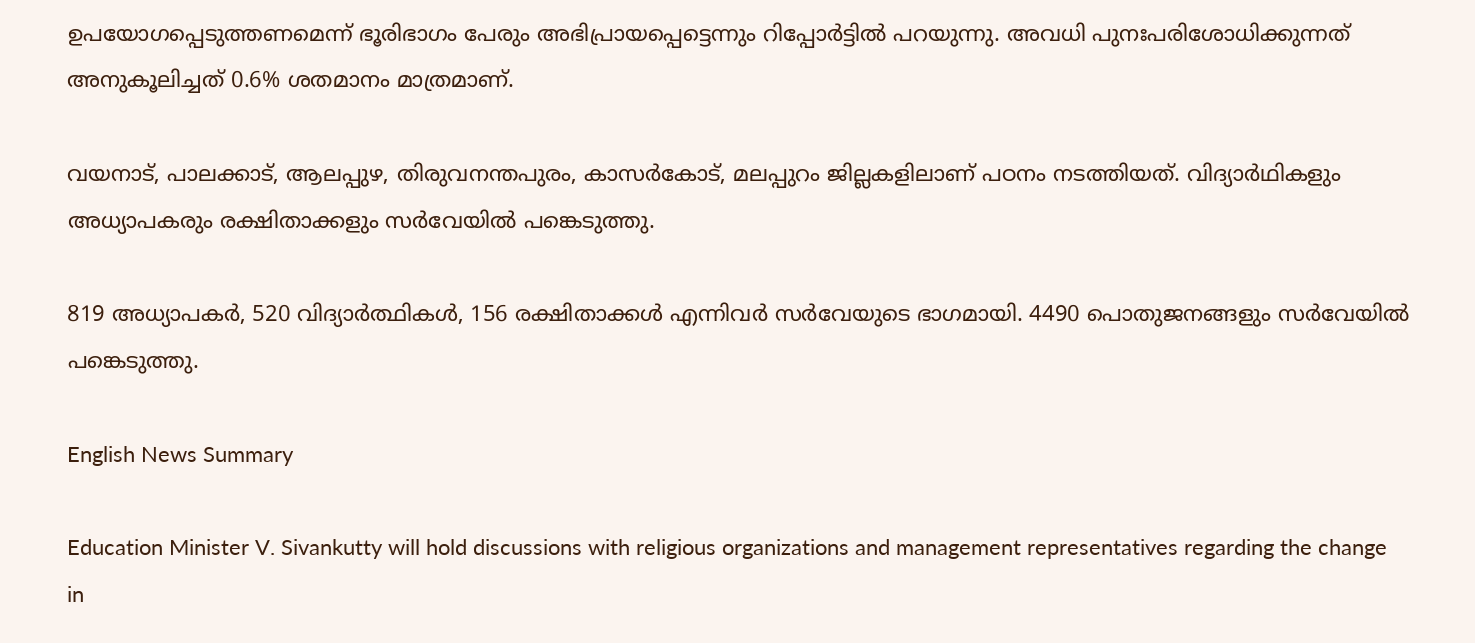ഉപയോഗപ്പെടുത്തണമെന്ന് ഭൂരിഭാഗം പേരും അഭിപ്രായപ്പെട്ടെന്നും റിപ്പോര്‍ട്ടില്‍ പറയുന്നു. അവധി പുനഃപരിശോധിക്കുന്നത് അനുകൂലിച്ചത് 0.6% ശതമാനം മാത്രമാണ്.

വയനാട്, പാലക്കാട്, ആലപ്പുഴ, തിരുവനന്തപുരം, കാസര്‍കോട്, മലപ്പുറം ജില്ലകളിലാണ് പഠനം നടത്തിയത്. വിദ്യാര്‍ഥികളും അധ്യാപകരും രക്ഷിതാക്കളും സര്‍വേയില്‍ പങ്കെടുത്തു.

819 അധ്യാപകര്‍, 520 വിദ്യാര്‍ത്ഥികള്‍, 156 രക്ഷിതാക്കള്‍ എന്നിവര്‍ സര്‍വേയുടെ ഭാഗമായി. 4490 പൊതുജനങ്ങളും സര്‍വേയില്‍ പങ്കെടുത്തു.

English News Summary

Education Minister V. Sivankutty will hold discussions with religious organizations and management representatives regarding the change in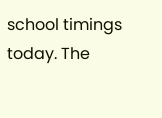school timings today. The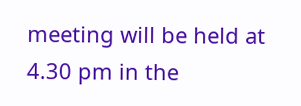meeting will be held at 4.30 pm in the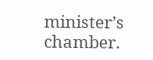minister’s chamber.